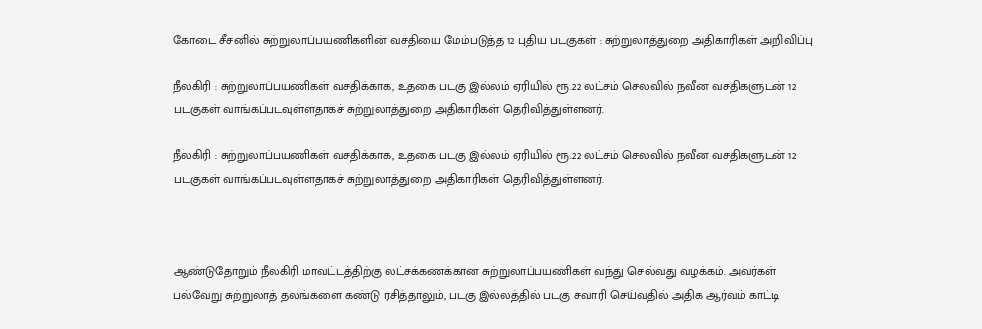கோடை சீசனில் சுற்றுலாப்பயணிகளின் வசதியை மேம்படுத்த 12 புதிய படகுகள் : சுற்றுலாத்துறை அதிகாரிகள் அறிவிப்பு

நீலகிரி : சுற்றுலாப்பயணிகள் வசதிக்காக, உதகை படகு இல்லம் ஏரியில் ரூ.22 லட்சம் செலவில் நவீன வசதிகளுடன் 12 படகுகள் வாங்கப்படவுள்ளதாகச் சுற்றுலாத்துறை அதிகாரிகள் தெரிவித்துள்ளனர்.

நீலகிரி : சுற்றுலாப்பயணிகள் வசதிக்காக, உதகை படகு இல்லம் ஏரியில் ரூ.22 லட்சம் செலவில் நவீன வசதிகளுடன் 12 படகுகள் வாங்கப்படவுள்ளதாகச் சுற்றுலாத்துறை அதிகாரிகள் தெரிவித்துள்ளனர்.



ஆண்டுதோறும் நீலகிரி மாவட்டத்திற்கு லட்சக்கணக்கான சுற்றுலாப்பயணிகள் வந்து செல்வது வழக்கம். அவர்கள் பல்வேறு சுற்றுலாத் தலங்களை கண்டு ரசித்தாலும், படகு இல்லத்தில் படகு சவாரி செய்வதில் அதிக ஆர்வம் காட்டி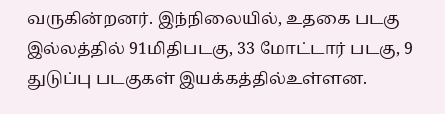வருகின்றனர். இந்நிலையில், உதகை படகு இல்லத்தில் 91மிதிபடகு, 33 மோட்டார் படகு, 9 துடுப்பு படகுகள் இயக்கத்தில்உள்ளன.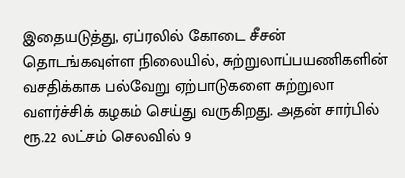இதையடுத்து, ஏப்ரலில் கோடை சீசன் தொடங்கவுள்ள நிலையில், சுற்றுலாப்பயணிகளின் வசதிக்காக பல்வேறு ஏற்பாடுகளை சுற்றுலா வளர்ச்சிக் கழகம் செய்து வருகிறது. அதன் சார்பில் ரூ.22 லட்சம் செலவில் 9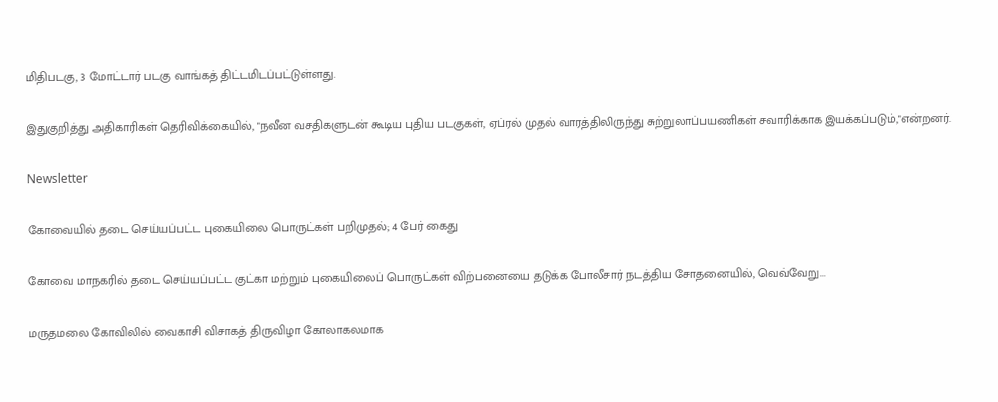மிதிபடகு, 3 மோட்டார் படகு வாங்கத் திட்டமிடப்பட்டுள்ளது.

இதுகுறித்து அதிகாரிகள் தெரிவிக்கையில், "நவீன வசதிகளுடன் கூடிய புதிய படகுகள், ஏப்ரல் முதல் வாரத்திலிருந்து சுற்றுலாப்பயணிகள் சவாரிக்காக இயக்கப்படும்,"என்றனர்.

Newsletter

கோவையில் தடை செய்யப்பட்ட புகையிலை பொருட்கள் பறிமுதல்; 4 பேர் கைது

கோவை மாநகரில் தடை செய்யப்பட்ட குட்கா மற்றும் புகையிலைப் பொருட்கள் விற்பனையை தடுக்க போலீசார் நடத்திய சோதனையில், வெவ்வேறு...

மருதமலை கோவிலில் வைகாசி விசாகத் திருவிழா கோலாகலமாக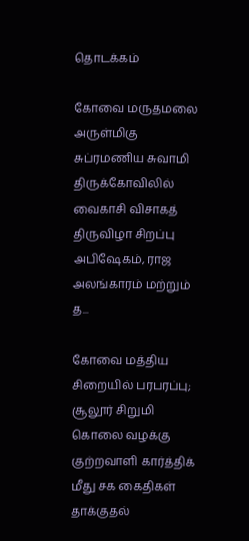தொடக்கம்

கோவை மருதமலை அருள்மிகு சுப்ரமணிய சுவாமி திருக்கோவிலில் வைகாசி விசாகத் திருவிழா சிறப்பு அபிஷேகம், ராஜ அலங்காரம் மற்றும் த...

கோவை மத்திய சிறையில் பரபரப்பு; சூலூர் சிறுமி கொலை வழக்கு குற்றவாளி கார்த்திக் மீது சக கைதிகள் தாக்குதல்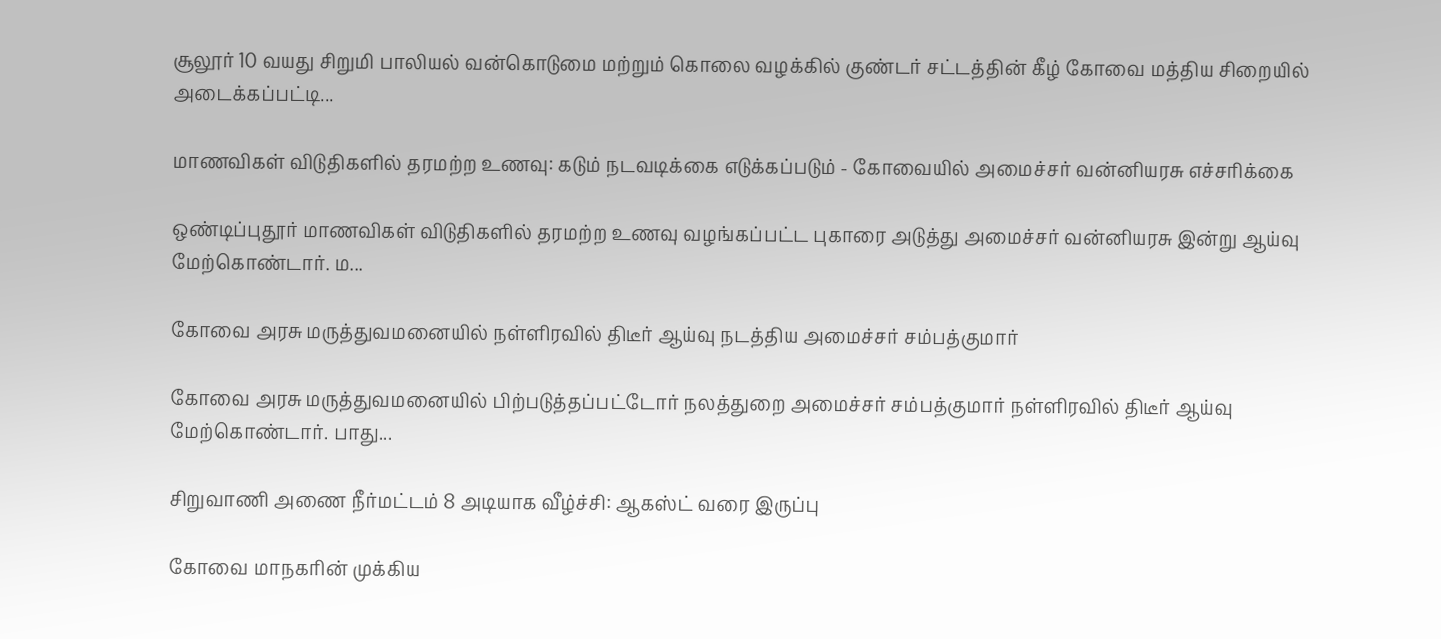சூலூர் 10 வயது சிறுமி பாலியல் வன்கொடுமை மற்றும் கொலை வழக்கில் குண்டர் சட்டத்தின் கீழ் கோவை மத்திய சிறையில் அடைக்கப்பட்டி...

மாணவிகள் விடுதிகளில் தரமற்ற உணவு: கடும் நடவடிக்கை எடுக்கப்படும் - கோவையில் அமைச்சர் வன்னியரசு எச்சரிக்கை

ஒண்டிப்புதூர் மாணவிகள் விடுதிகளில் தரமற்ற உணவு வழங்கப்பட்ட புகாரை அடுத்து அமைச்சர் வன்னியரசு இன்று ஆய்வு மேற்கொண்டார். ம...

கோவை அரசு மருத்துவமனையில் நள்ளிரவில் திடீர் ஆய்வு நடத்திய அமைச்சர் சம்பத்குமார்

கோவை அரசு மருத்துவமனையில் பிற்படுத்தப்பட்டோர் நலத்துறை அமைச்சர் சம்பத்குமார் நள்ளிரவில் திடீர் ஆய்வு மேற்கொண்டார். பாது...

சிறுவாணி அணை நீர்மட்டம் 8 அடியாக வீழ்ச்சி: ஆகஸ்ட் வரை இருப்பு

கோவை மாநகரின் முக்கிய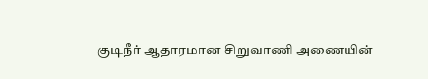குடிநீர் ஆதாரமான சிறுவாணி அணையின்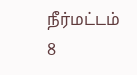நீர்மட்டம் 8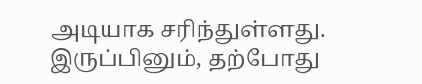அடியாக சரிந்துள்ளது. இருப்பினும், தற்போது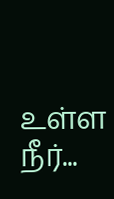உள்ள நீர்...